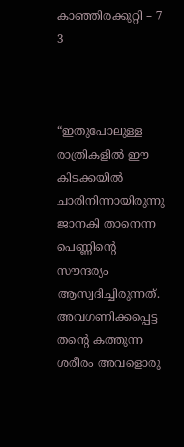കാഞ്ഞിരക്കുറ്റി – 7 3



“ഇതുപോലുള്ള രാത്രികളിൽ ഈ കിടക്കയിൽ ചാരിനിന്നായിരുന്നു ജാനകി താനെന്ന പെണ്ണിന്റെ സൗന്ദര്യം ആസ്വദിച്ചിരുന്നത്. അവഗണിക്കപ്പെട്ട തന്റെ കത്തുന്ന ശരീരം അവളൊരു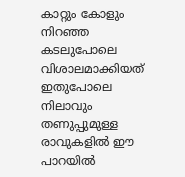കാറ്റും കോളും നിറഞ്ഞ കടലുപോലെ വിശാലമാക്കിയത് ഇതുപോലെ നിലാവും തണുപ്പുമുള്ള രാവുകളിൽ ഈ പാറയിൽ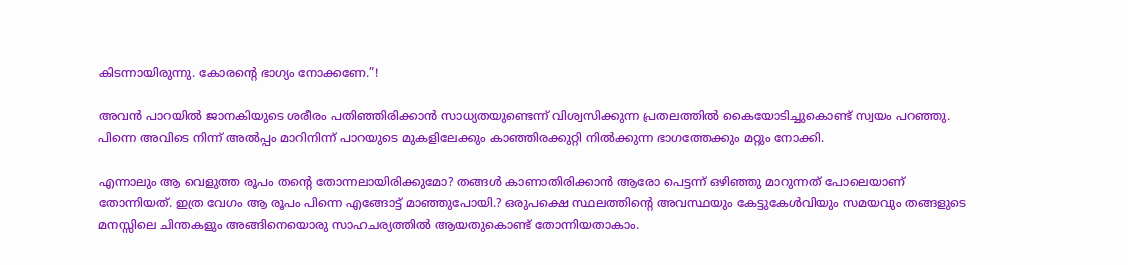കിടന്നായിരുന്നു. കോരന്റെ ഭാഗ്യം നോക്കണേ.”!

അവൻ പാറയിൽ ജാനകിയുടെ ശരീരം പതിഞ്ഞിരിക്കാൻ സാധ്യതയുണ്ടെന്ന് വിശ്വസിക്കുന്ന പ്രതലത്തിൽ കൈയോടിച്ചുകൊണ്ട് സ്വയം പറഞ്ഞു. പിന്നെ അവിടെ നിന്ന് അൽപ്പം മാറിനിന്ന് പാറയുടെ മുകളിലേക്കും കാഞ്ഞിരക്കുറ്റി നിൽക്കുന്ന ഭാഗത്തേക്കും മറ്റും നോക്കി.

എന്നാലും ആ വെളുത്ത രൂപം തന്റെ തോന്നലായിരിക്കുമോ? തങ്ങൾ കാണാതിരിക്കാൻ ആരോ പെട്ടന്ന് ഒഴിഞ്ഞു മാറുന്നത് പോലെയാണ് തോന്നിയത്. ഇത്ര വേഗം ആ രൂപം പിന്നെ എങ്ങോട്ട് മാഞ്ഞുപോയി.? ഒരുപക്ഷെ സ്ഥലത്തിന്റെ അവസ്ഥയും കേട്ടുകേൾവിയും സമയവും തങ്ങളുടെ മനസ്സിലെ ചിന്തകളും അങ്ങിനെയൊരു സാഹചര്യത്തിൽ ആയതുകൊണ്ട് തോന്നിയതാകാം.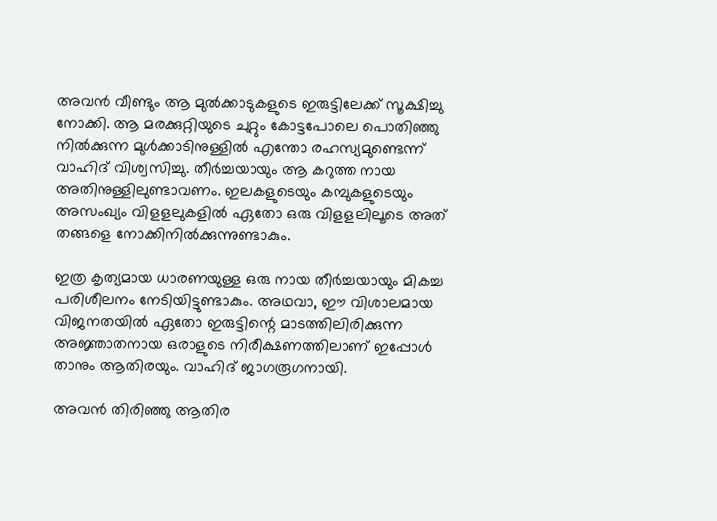അവൻ വീണ്ടും ആ മുൽക്കാടുകളുടെ ഇരുട്ടിലേക്ക് സൂക്ഷിച്ചു നോക്കി. ആ മരക്കുറ്റിയുടെ ചുറ്റും കോട്ടപോലെ പൊതിഞ്ഞു നിൽക്കുന്ന മുൾക്കാടിനുള്ളിൽ എന്തോ രഹസ്യമുണ്ടെന്ന് വാഹിദ് വിശ്വസിച്ചു. തീർച്ചയായും ആ കറുത്ത നായ അതിനുള്ളിലുണ്ടാവണം. ഇലകളുടെയും കമ്പുകളുടെയും അസംഖ്യം വിളളലുകളിൽ ഏതോ ഒരു വിളളലിലൂടെ അത് തങ്ങളെ നോക്കിനിൽക്കുന്നുണ്ടാകും.

ഇത്ര കൃത്യമായ ധാരണയുള്ള ഒരു നായ തീർച്ചയായും മികച്ച പരിശീലനം നേടിയിട്ടുണ്ടാകും. അഥവാ, ഈ വിശാലമായ വിജനതയിൽ ഏതോ ഇരുട്ടിന്റെ മാടത്തിലിരിക്കുന്ന അജ്ഞാതനായ ഒരാളുടെ നിരീക്ഷണത്തിലാണ് ഇപ്പോൾ താനും ആതിരയും. വാഹിദ് ജാഗരൂഗനായി.

അവൻ തിരിഞ്ഞു ആതിര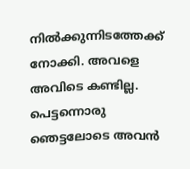നിൽക്കുന്നിടത്തേക്ക് നോക്കി. അവളെ അവിടെ കണ്ടില്ല. പെട്ടന്നൊരു ഞെട്ടലോടെ അവൻ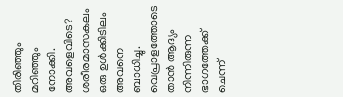തിരിഞ്ഞും മറിഞ്ഞും നോക്കി. അവളെവിടെ? ശരീരമാസകലം ഒരു ഉൾക്കിടിലം അവനെ ബാധിച്ചു. വെപ്രാളത്തോടെ താൻ ആദ്യം നിന്നിരുന്ന ഭാഗത്തേക്ക് ചെന്ന്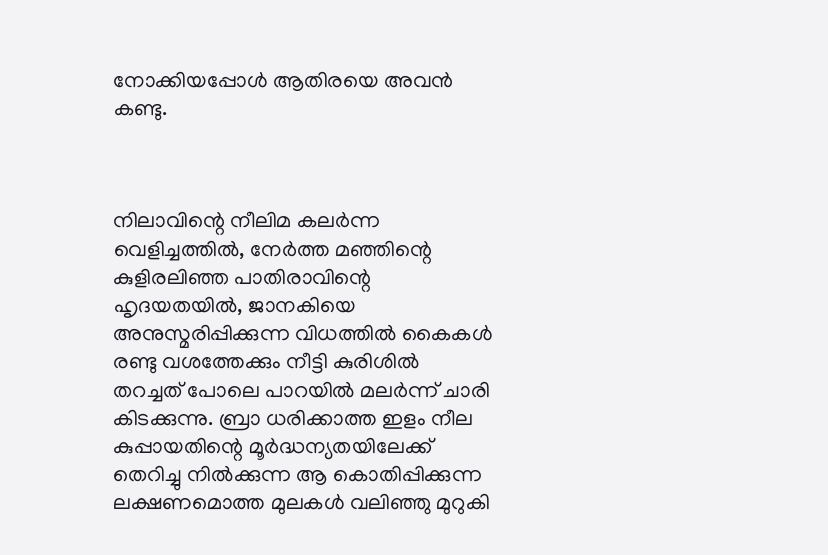നോക്കിയപ്പോൾ ആതിരയെ അവൻ കണ്ടു.



നിലാവിന്റെ നീലിമ കലർന്ന വെളിച്ചത്തിൽ, നേർത്ത മഞ്ഞിന്റെ കുളിരലിഞ്ഞ പാതിരാവിന്റെ ഹൃദയതയിൽ, ജാനകിയെ അനുസ്മരിപ്പിക്കുന്ന വിധത്തിൽ കൈകൾ രണ്ടു വശത്തേക്കും നീട്ടി കുരിശിൽ തറച്ചത് പോലെ പാറയിൽ മലർന്ന് ചാരി കിടക്കുന്നു. ബ്രാ ധരിക്കാത്ത ഇളം നീല കുപ്പായതിന്റെ മൂർദ്ധന്യതയിലേക്ക് തെറിച്ചു നിൽക്കുന്ന ആ കൊതിപ്പിക്കുന്ന ലക്ഷണമൊത്ത മുലകൾ വലിഞ്ഞു മുറുകി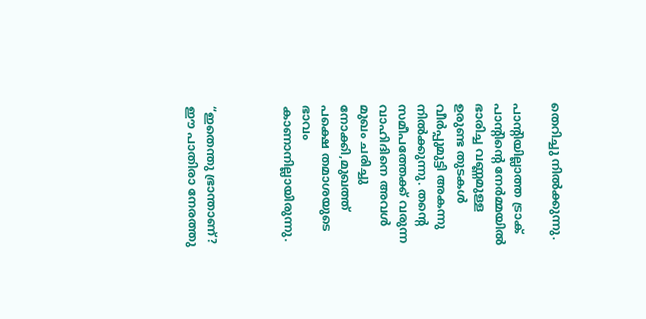തെറിച്ചു നിൽക്കുന്നു.

പാന്റിയില്ലാത്ത ട്രാക് പാന്റിന്റെ നേർമ്മയിൽ ഭാരിച്ച വണ്ണമുള്ള ഉരുണ്ട തുടകൾ വീർപ്പുമുട്ടി അകന്നു നിൽക്കുന്നു. തന്റെ സമീപത്തേക്ക് വരുന്ന വാഹിദിനെ അവൾ മുഖം ചരിച്ചു നോക്കി,മുഖത്ത് പക്ഷെ തമാശയുടെ ഭാവം കാണാനില്ലായിരുന്നു.



“ഇതെന്തു ഭ്രാന്താണ്? ഈ പാതിരാ നേരത്തു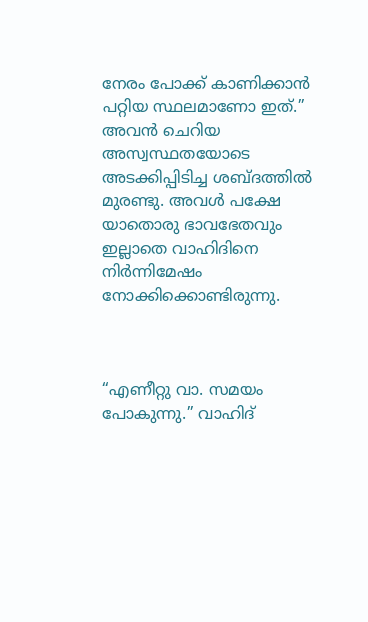നേരം പോക്ക്‌ കാണിക്കാൻ പറ്റിയ സ്ഥലമാണോ ഇത്.” അവൻ ചെറിയ അസ്വസ്ഥതയോടെ അടക്കിപ്പിടിച്ച ശബ്ദത്തിൽ മുരണ്ടു. അവൾ പക്ഷേ യാതൊരു ഭാവഭേതവും ഇല്ലാതെ വാഹിദിനെ നിർന്നിമേഷം നോക്കിക്കൊണ്ടിരുന്നു.



“എണീറ്റു വാ. സമയം പോകുന്നു.” വാഹിദ്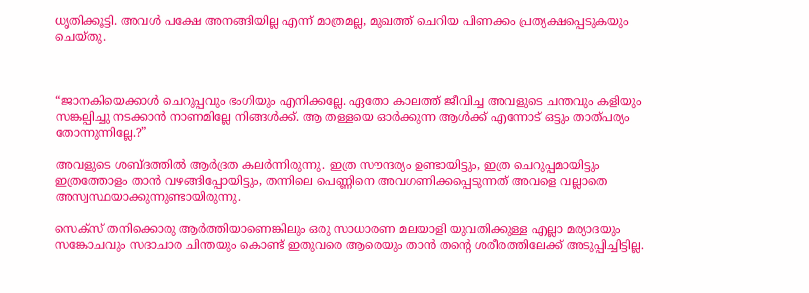ധൃതിക്കൂട്ടി. അവൾ പക്ഷേ അനങ്ങിയില്ല എന്ന് മാത്രമല്ല, മുഖത്ത് ചെറിയ പിണക്കം പ്രത്യക്ഷപ്പെടുകയും ചെയ്തു.



“ജാനകിയെക്കാൾ ചെറുപ്പവും ഭംഗിയും എനിക്കല്ലേ. ഏതോ കാലത്ത് ജീവിച്ച അവളുടെ ചന്തവും കളിയും സങ്കല്പിച്ചു നടക്കാൻ നാണമില്ലേ നിങ്ങൾക്ക്. ആ തള്ളയെ ഓർക്കുന്ന ആൾക്ക് എന്നോട് ഒട്ടും താത്പര്യം തോന്നുന്നില്ലേ.?”

അവളുടെ ശബ്ദത്തിൽ ആർദ്രത കലർന്നിരുന്നു. ഇത്ര സൗന്ദര്യം ഉണ്ടായിട്ടും, ഇത്ര ചെറുപ്പമായിട്ടും ഇത്രത്തോളം താൻ വഴങ്ങിപ്പോയിട്ടും, തന്നിലെ പെണ്ണിനെ അവഗണിക്കപ്പെടുന്നത് അവളെ വല്ലാതെ അസ്വസ്ഥയാക്കുന്നുണ്ടായിരുന്നു.

സെക്സ് തനിക്കൊരു ആർത്തിയാണെങ്കിലും ഒരു സാധാരണ മലയാളി യുവതിക്കുള്ള എല്ലാ മര്യാദയും സങ്കോചവും സദാചാര ചിന്തയും കൊണ്ട് ഇതുവരെ ആരെയും താൻ തന്റെ ശരീരത്തിലേക്ക് അടുപ്പിച്ചിട്ടില്ല.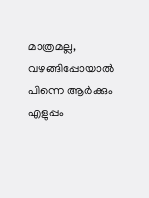മാത്രമല്ല, വഴങ്ങിപ്പോയാൽ പിന്നെ ആർക്കും എളുപ്പം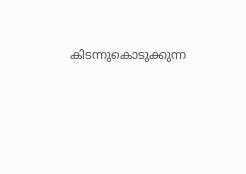കിടന്നുകൊടുക്കുന്ന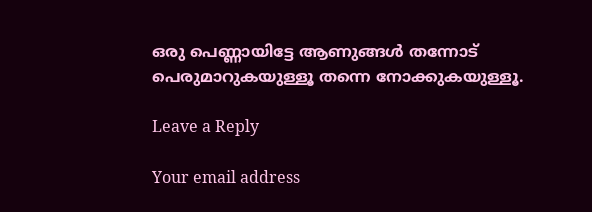ഒരു പെണ്ണായിട്ടേ ആണുങ്ങൾ തന്നോട് പെരുമാറുകയുള്ളൂ തന്നെ നോക്കുകയുള്ളൂ.

Leave a Reply

Your email address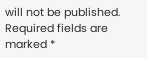will not be published. Required fields are marked *